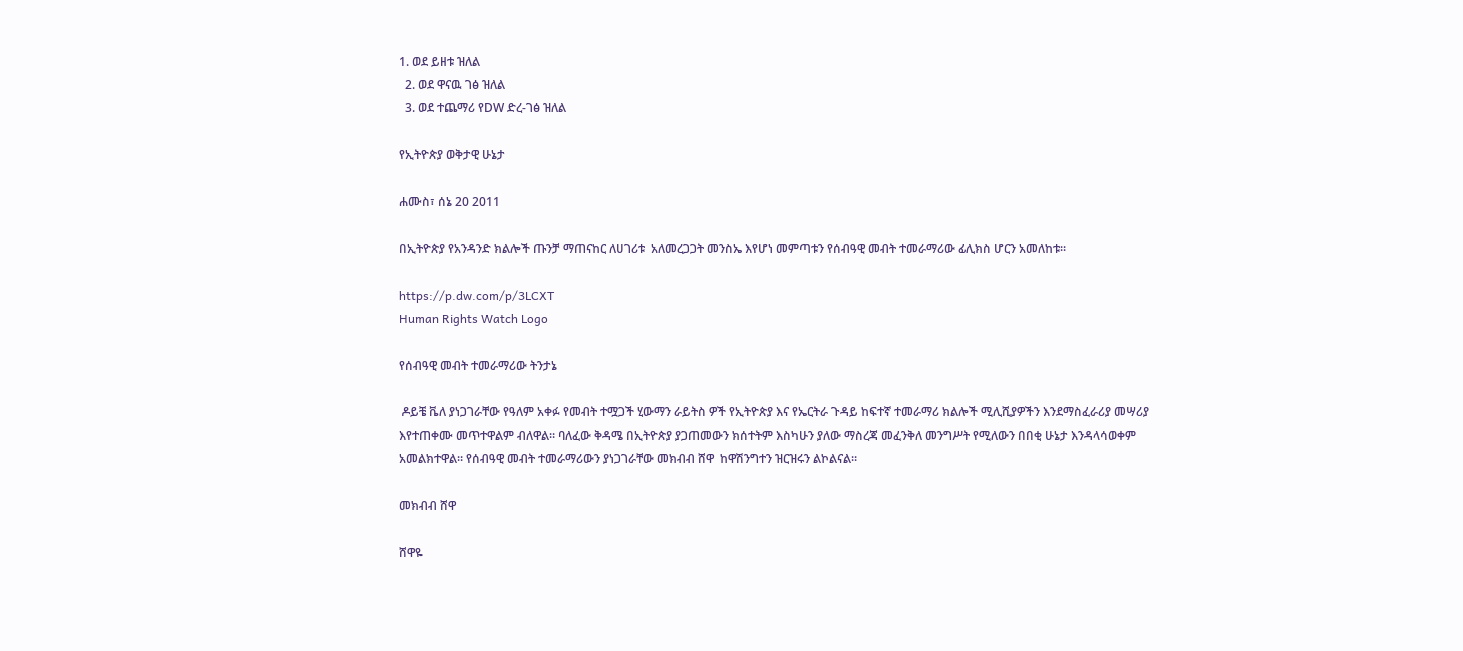1. ወደ ይዘቱ ዝለል
  2. ወደ ዋናዉ ገፅ ዝለል
  3. ወደ ተጨማሪ የDW ድረ-ገፅ ዝለል

የኢትዮጵያ ወቅታዊ ሁኔታ

ሐሙስ፣ ሰኔ 20 2011

በኢትዮጵያ የአንዳንድ ክልሎች ጡንቻ ማጠናከር ለሀገሪቱ  አለመረጋጋት መንስኤ እየሆነ መምጣቱን የሰብዓዊ መብት ተመራማሪው ፊሊክስ ሆርን አመለከቱ።

https://p.dw.com/p/3LCXT
Human Rights Watch Logo

የሰብዓዊ መብት ተመራማሪው ትንታኔ

 ዶይቼ ቬለ ያነጋገራቸው የዓለም አቀፉ የመብት ተሟጋች ሂውማን ራይትስ ዎች የኢትዮጵያ እና የኤርትራ ጉዳይ ከፍተኛ ተመራማሪ ክልሎች ሚሊሺያዎችን እንደማስፈራሪያ መሣሪያ እየተጠቀሙ መጥተዋልም ብለዋል። ባለፈው ቅዳሜ በኢትዮጵያ ያጋጠመውን ክሰተትም እስካሁን ያለው ማስረጃ መፈንቅለ መንግሥት የሚለውን በበቂ ሁኔታ እንዳላሳወቀም አመልክተዋል። የሰብዓዊ መብት ተመራማሪውን ያነጋገራቸው መክብብ ሸዋ  ከዋሽንግተን ዝርዝሩን ልኮልናል።

መክብብ ሸዋ

ሸዋዬ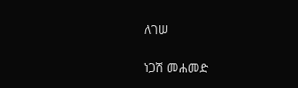ለገሠ

ነጋሽ መሐመድ